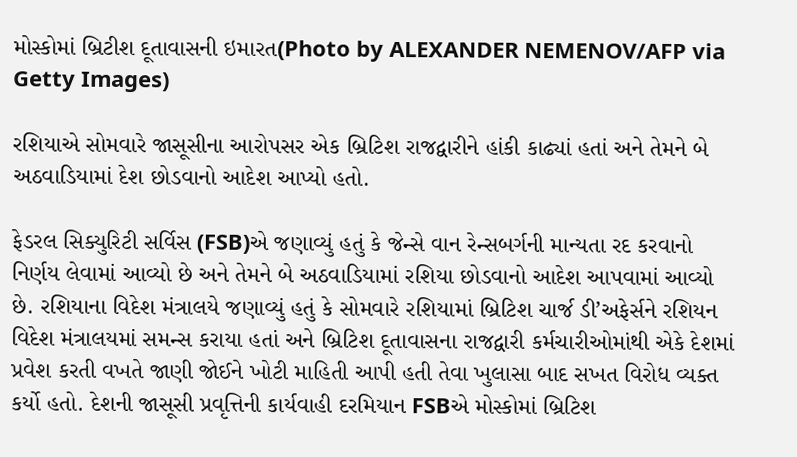મોસ્કોમાં બ્રિટીશ દૂતાવાસની ઇમારત(Photo by ALEXANDER NEMENOV/AFP via Getty Images)

રશિયાએ સોમવારે જાસૂસીના આરોપસર એક બ્રિટિશ રાજદ્વારીને હાંકી કાઢ્યાં હતાં અને તેમને બે અઠવાડિયામાં દેશ છોડવાનો આદેશ આપ્યો હતો.

ફેડરલ સિક્યુરિટી સર્વિસ (FSB)એ જણાવ્યું હતું કે જેન્સે વાન રેન્સબર્ગની માન્યતા રદ કરવાનો નિર્ણય લેવામાં આવ્યો છે અને તેમને બે અઠવાડિયામાં રશિયા છોડવાનો આદેશ આપવામાં આવ્યો છે. રશિયાના વિદેશ મંત્રાલયે જણાવ્યું હતું કે સોમવારે રશિયામાં બ્રિટિશ ચાર્જ ડી’અફેર્સને રશિયન વિદેશ મંત્રાલયમાં સમન્સ કરાયા હતાં અને બ્રિટિશ દૂતાવાસના રાજદ્વારી કર્મચારીઓમાંથી એકે દેશમાં પ્રવેશ કરતી વખતે જાણી જોઈને ખોટી માહિતી આપી હતી તેવા ખુલાસા બાદ સખત વિરોધ વ્યક્ત કર્યો હતો. દેશની જાસૂસી પ્રવૃત્તિની કાર્યવાહી દરમિયાન FSBએ મોસ્કોમાં બ્રિટિશ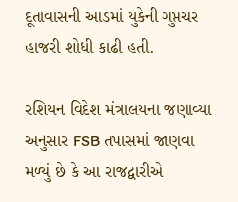દૂતાવાસની આડમાં યુકેની ગુપ્તચર હાજરી શોધી કાઢી હતી.

રશિયન વિદેશ મંત્રાલયના જણાવ્યા અનુસાર FSB તપાસમાં જાણવા મળ્યું છે કે આ રાજદ્વારીએ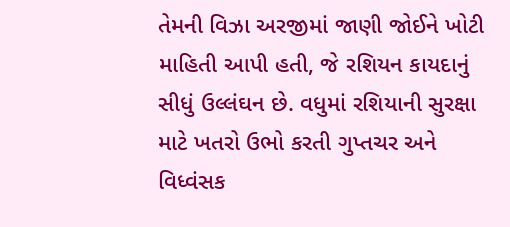તેમની વિઝા અરજીમાં જાણી જોઈને ખોટી માહિતી આપી હતી, જે રશિયન કાયદાનું સીધું ઉલ્લંઘન છે. વધુમાં રશિયાની સુરક્ષા માટે ખતરો ઉભો કરતી ગુપ્તચર અને વિધ્વંસક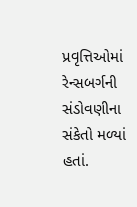પ્રવૃત્તિઓમાં રેન્સબર્ગની સંડોવણીના સંકેતો મળ્યાં હતાં.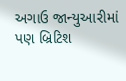અગાઉ જાન્યુઆરીમાં પણ બ્રિટિશ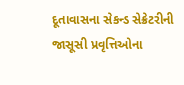દૂતાવાસના સેકન્ડ સેક્રેટરીની જાસૂસી પ્રવૃત્તિઓના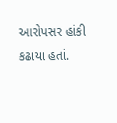આરોપસર હાંકી કઢાયા હતાં.